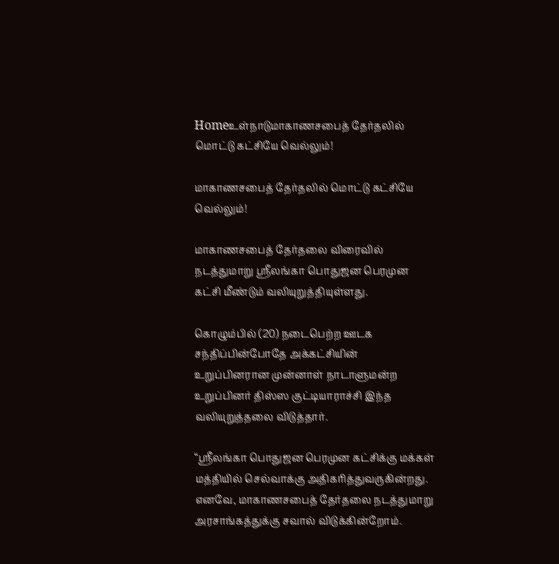Homeஉள்நாடுமாகாணசபைத் தேர்தலில் மொட்டு கட்சியே வெல்லும்!

மாகாணசபைத் தேர்தலில் மொட்டு கட்சியே வெல்லும்!

மாகாணசபைத் தேர்தலை விரைவில் நடத்துமாறு ஸ்ரீலங்கா பொதுஜன பெரமுன கட்சி மீண்டும் வலியுறுத்தியுள்ளது.

கொழும்பில் (20) நடைபெற்ற ஊடக சந்திப்பின்போதே அக்கட்சியின் உறுப்பினரான முன்னாள் நாடாளுமன்ற உறுப்பினர் திஸ்ஸ குட்டியாராச்சி இந்த வலியுறுத்தலை விடுத்தார்.

“ஸ்ரீலங்கா பொதுஜன பெரமுன கட்சிக்கு மக்கள் மத்தியில் செல்வாக்கு அதிகரித்துவருகின்றது. எனவே, மாகாணசபைத் தேர்தலை நடத்துமாறு அரசாங்கத்துக்கு சவால் விடுக்கின்றோம்.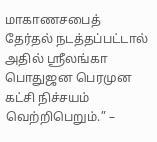மாகாணசபைத் தேர்தல் நடத்தப்பட்டால் அதில் ஸ்ரீலங்கா பொதுஜன பெரமுன கட்சி நிச்சயம் வெற்றிபெறும்.” –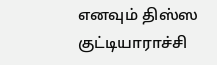எனவும் திஸ்ஸ குட்டியாராச்சி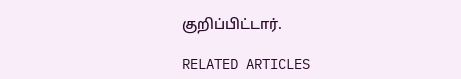குறிப்பிட்டார்.

RELATED ARTICLES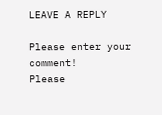LEAVE A REPLY

Please enter your comment!
Please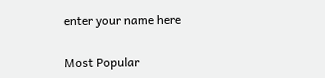enter your name here

Most Popular